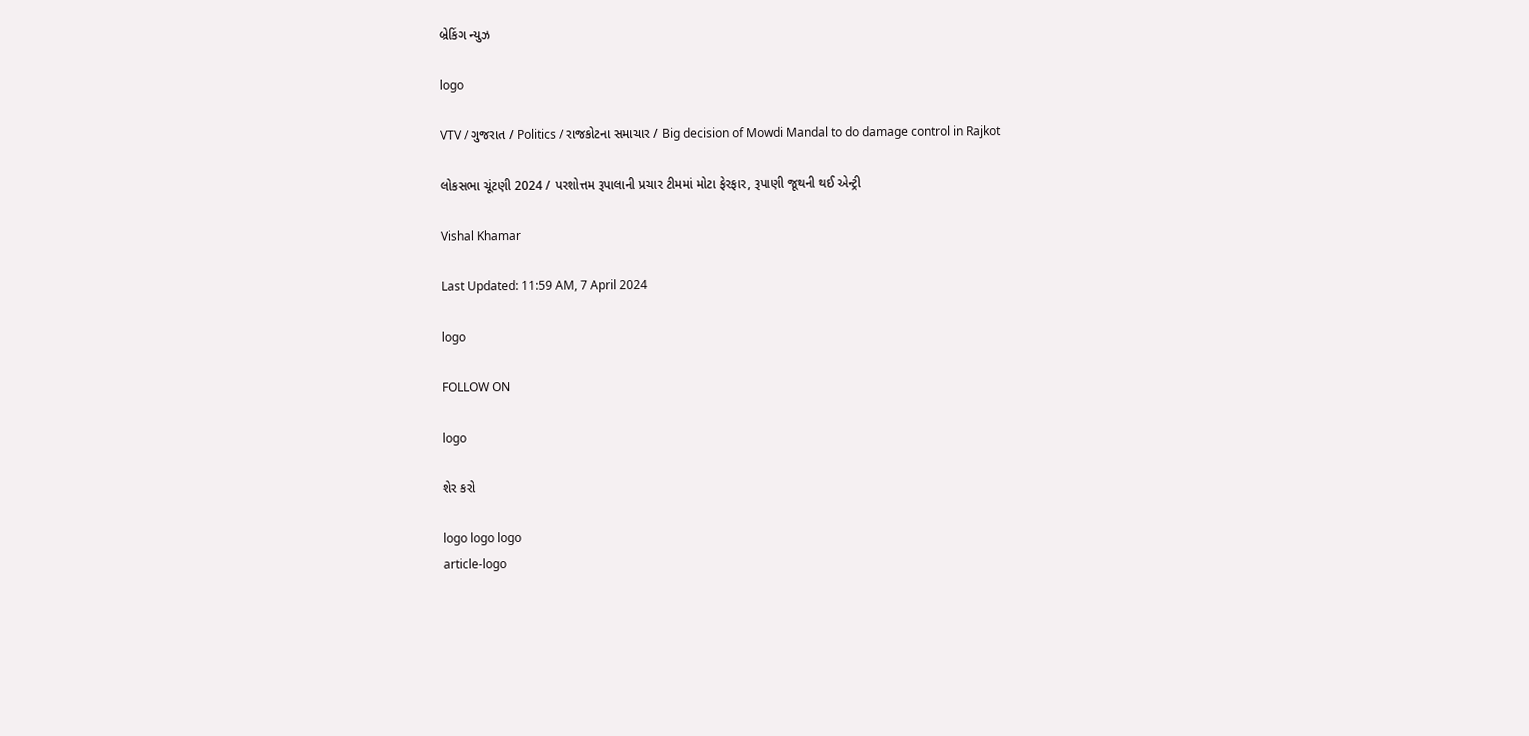બ્રેકિંગ ન્યુઝ

logo

VTV / ગુજરાત / Politics / રાજકોટના સમાચાર / Big decision of Mowdi Mandal to do damage control in Rajkot

લોકસભા ચૂંટણી 2024 / પરશોત્તમ રૂપાલાની પ્રચાર ટીમમાં મોટા ફેરફાર, રૂપાણી જૂથની થઈ એન્ટ્રી

Vishal Khamar

Last Updated: 11:59 AM, 7 April 2024

logo

FOLLOW ON

logo

શેર કરો

logo logo logo
article-logo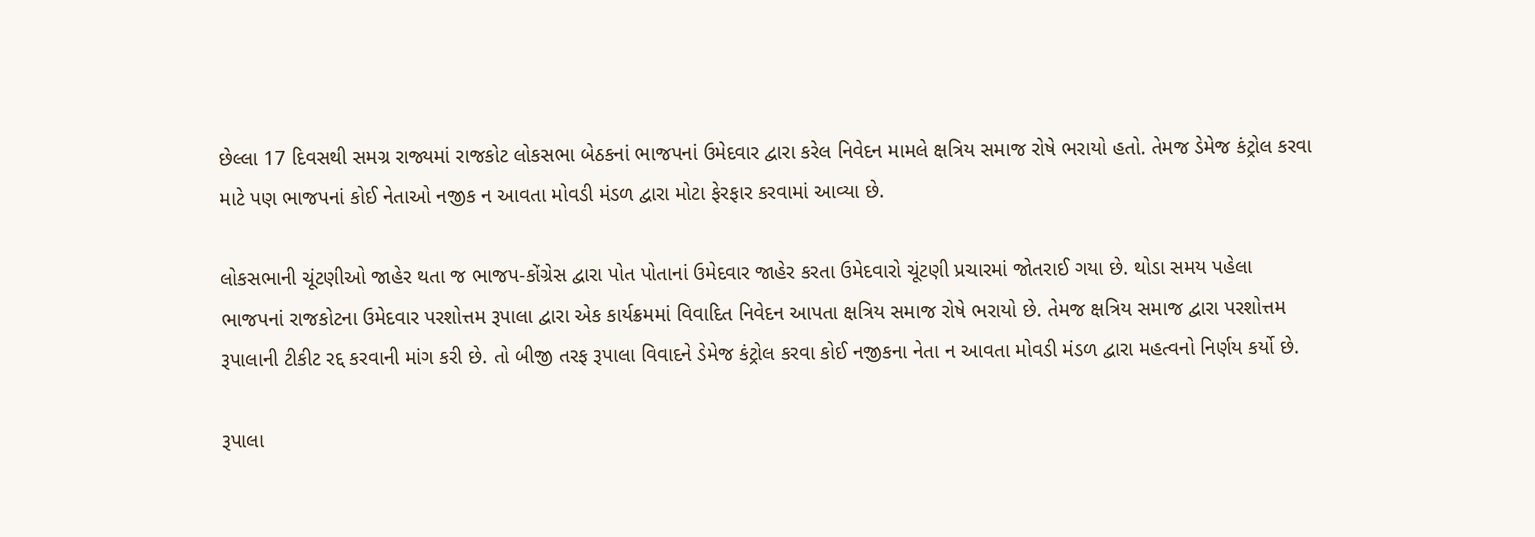છેલ્લા 17 દિવસથી સમગ્ર રાજ્યમાં રાજકોટ લોકસભા બેઠકનાં ભાજપનાં ઉમેદવાર દ્વારા કરેલ નિવેદન મામલે ક્ષત્રિય સમાજ રોષે ભરાયો હતો. તેમજ ડેમેજ કંટ્રોલ કરવા માટે પણ ભાજપનાં કોઈ નેતાઓ નજીક ન આવતા મોવડી મંડળ દ્વારા મોટા ફેરફાર કરવામાં આવ્યા છે.

લોકસભાની ચૂંટણીઓ જાહેર થતા જ ભાજપ-કોંગ્રેસ દ્વારા પોત પોતાનાં ઉમેદવાર જાહેર કરતા ઉમેદવારો ચૂંટણી પ્રચારમાં જોતરાઈ ગયા છે. થોડા સમય પહેલા ભાજપનાં રાજકોટના ઉમેદવાર પરશોત્તમ રૂપાલા દ્વારા એક કાર્યક્રમમાં વિવાદિત નિવેદન આપતા ક્ષત્રિય સમાજ રોષે ભરાયો છે. તેમજ ક્ષત્રિય સમાજ દ્વારા પરશોત્તમ રૂપાલાની ટીકીટ રદ્દ કરવાની માંગ કરી છે. તો બીજી તરફ રૂપાલા વિવાદને ડેમેજ કંટ્રોલ કરવા કોઈ નજીકના નેતા ન આવતા મોવડી મંડળ દ્વારા મહત્વનો નિર્ણય કર્યો છે.

રૂપાલા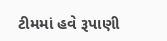ટીમમાં હવે રૂપાણી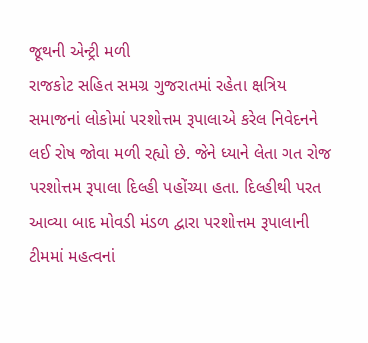જૂથની એન્ટ્રી મળી
રાજકોટ સહિત સમગ્ર ગુજરાતમાં રહેતા ક્ષત્રિય સમાજનાં લોકોમાં પરશોત્તમ રૂપાલાએ કરેલ નિવેદનને લઈ રોષ જોવા મળી રહ્યો છે. જેને ધ્યાને લેતા ગત રોજ પરશોત્તમ રૂપાલા દિલ્હી પહોંચ્યા હતા. દિલ્હીથી પરત આવ્યા બાદ મોવડી મંડળ દ્વારા પરશોત્તમ રૂપાલાની ટીમમાં મહત્વનાં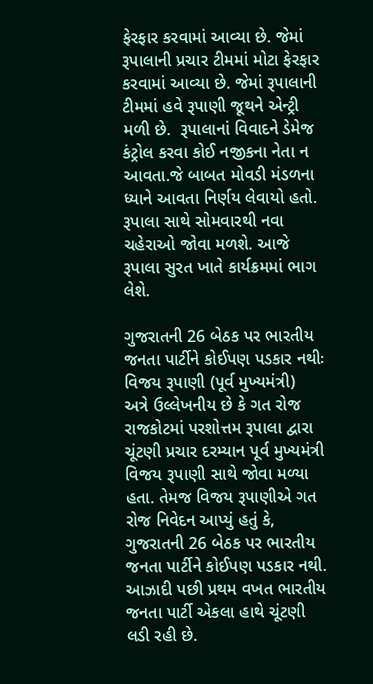ફેરફાર કરવામાં આવ્યા છે. જેમાં રૂપાલાની પ્રચાર ટીમમાં મોટા ફેરફાર કરવામાં આવ્યા છે. જેમાં રૂપાલાની ટીમમાં હવે રૂપાણી જૂથને એન્ટ્રી મળી છે.  રૂપાલાનાં વિવાદને ડેમેજ કંટ્રોલ કરવા કોઈ નજીકના નેતા ન આવતા.જે બાબત મોવડી મંડળના ધ્યાને આવતા નિર્ણય લેવાયો હતો. રૂપાલા સાથે સોમવારથી નવા ચહેરાઓ જોવા મળશે. આજે રૂપાલા સુરત ખાતે કાર્યક્રમમાં ભાગ લેશે.

ગુજરાતની 26 બેઠક પર ભારતીય જનતા પાર્ટીને કોઈપણ પડકાર નથીઃ વિજય રૂપાણી (પૂર્વ મુખ્યમંત્રી)
અત્રે ઉલ્લેખનીય છે કે ગત રોજ રાજકોટમાં પરશોત્તમ રૂપાલા દ્વારા ચૂંટણી પ્રચાર દરમ્યાન પૂર્વ મુખ્યમંત્રી વિજય રૂપાણી સાથે જોવા મળ્યા હતા. તેમજ વિજય રૂપાણીએ ગત રોજ નિવેદન આપ્યું હતું કે,  ગુજરાતની 26 બેઠક પર ભારતીય જનતા પાર્ટીને કોઈપણ પડકાર નથી. આઝાદી પછી પ્રથમ વખત ભારતીય જનતા પાર્ટી એકલા હાથે ચૂંટણી લડી રહી છે.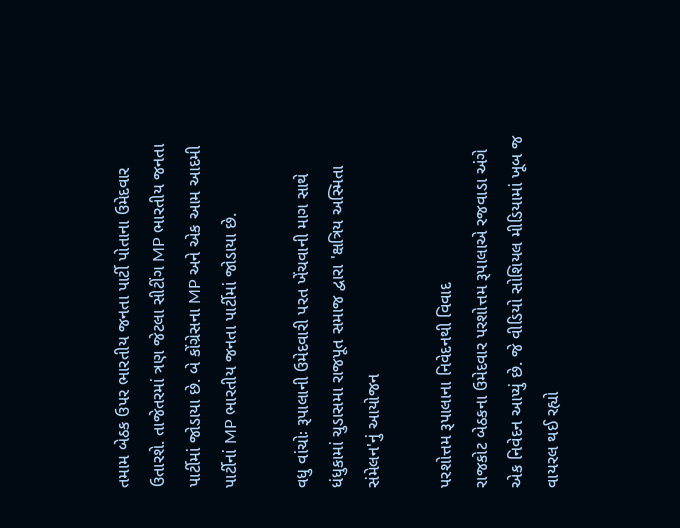તમામ બેઠક ઉપર ભારતીય જનતા પાર્ટી પોતાના ઉમેદવાર ઉતારશે. તાજેતરમાં ત્રણ જેટલા સીટીંગ MP ભારતીય જનતા પાર્ટીમાં જોડાયા છે. બે કોંગ્રેસના MP અને એક આમ આદમી પાર્ટીનાં MP ભારતીય જનતા પાર્ટીમાં જોડાયા છે.

વધુ વાંચોઃ રૂપાલાની ઉમેદવારી પરત ખેંચવાની માગ સાથે ધંધુકામાં ચુડાસમા રાજપૂત સમાજ દ્વારા 'ક્ષત્રિય અસ્મિતા સંમેલન'નું આયોજન

પરશોત્તમ રૂપાલાના નિવેદનથી વિવાદ
રાજકોટ બેઠકના ઉમેદવાર પરશોત્તમ રૂપાલાએ રજવાડા અંગે એક નિવેદન આપ્યું છે. જે વીડિયો સોશિયલ મીડિયામાં ખૂબ જ વાયરલ થઈ રહ્યો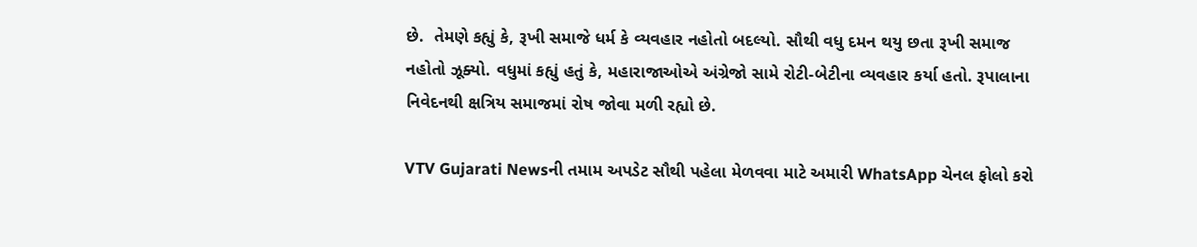છે.  તેમણે કહ્યું કે, રૂખી સમાજે ધર્મ કે વ્યવહાર નહોતો બદલ્યો. સૌથી વધુ દમન થયુ છતા રૂખી સમાજ નહોતો ઝૂક્યો. વધુમાં કહ્યું હતું કે, મહારાજાઓએ અંગ્રેજો સામે રોટી-બેટીના વ્યવહાર કર્યા હતો. રૂપાલાના નિવેદનથી ક્ષત્રિય સમાજમાં રોષ જોવા મળી રહ્યો છે.

VTV Gujarati Newsની તમામ અપડેટ સૌથી પહેલા મેળવવા માટે અમારી WhatsApp ચેનલ ફોલો કરો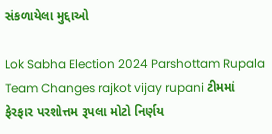સંકળાયેલા મુદ્દાઓ

Lok Sabha Election 2024 Parshottam Rupala Team Changes rajkot vijay rupani ટીમમાં ફેરફાર પરશોત્તમ રૂપલા મોટો નિર્ણય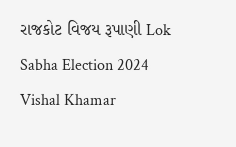રાજકોટ વિજય રૂપાણી Lok Sabha Election 2024
Vishal Khamar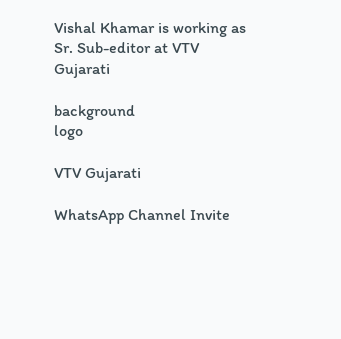Vishal Khamar is working as Sr. Sub-editor at VTV Gujarati

background
logo

VTV Gujarati

WhatsApp Channel Invite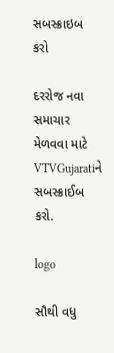સબસ્ક્રાઇબ કરો

દરરોજ નવા સમાચાર મેળવવા માટે VTVGujaratiને સબસ્ક્રાઈબ કરો.

logo

સૌથી વધુ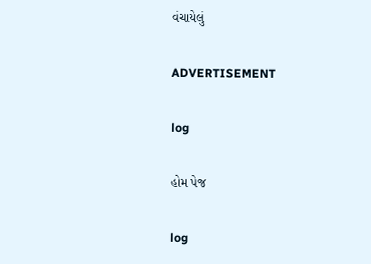વંચાયેલું

ADVERTISEMENT

log

હોમ પેજ

log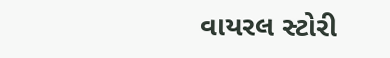વાયરલ સ્ટોરી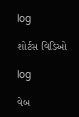log

શોર્ટસ વિડિઓ

log

વેબ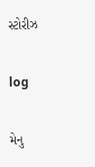સ્ટોરીઝ

log

મેનુ